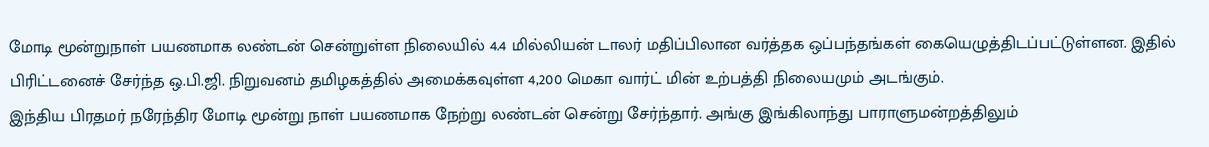மோடி மூன்றுநாள் பயணமாக லண்டன் சென்றுள்ள நிலையில் 4.4 மில்லியன் டாலர் மதிப்பிலான வர்த்தக ஒப்பந்தங்கள் கையெழுத்திடப்பட்டுள்ளன. இதில் பிரிட்டனைச் சேர்ந்த ஒ.பி.ஜி. நிறுவனம் தமிழகத்தில் அமைக்கவுள்ள 4,200 மெகா வார்ட் மின் உற்பத்தி நிலையமும் அடங்கும்.
இந்திய பிரதமர் நரேந்திர மோடி மூன்று நாள் பயணமாக நேற்று லண்டன் சென்று சேர்ந்தார். அங்கு இங்கிலாந்து பாராளுமன்றத்திலும்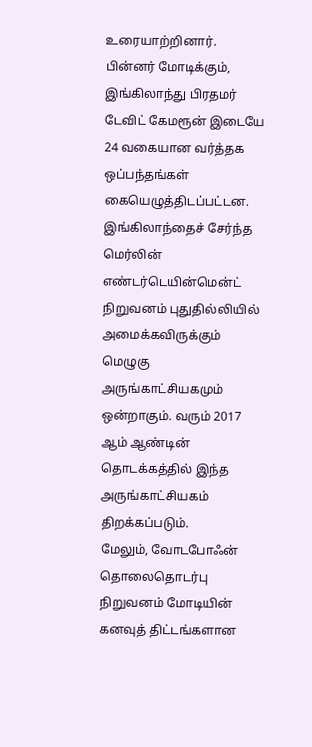உரையாற்றினார்.
பின்னர் மோடிக்கும், இங்கிலாந்து பிரதமர் டேவிட் கேமரூன் இடையே 24 வகையான வர்த்தக ஒப்பந்தங்கள் கையெழுத்திடப்பட்டன.
இங்கிலாந்தைச் சேர்ந்த மெர்லின் எண்டர்டெயின்மென்ட் நிறுவனம் புதுதில்லியில் அமைக்கவிருக்கும் மெழுகு அருங்காட்சியகமும் ஒன்றாகும். வரும் 2017 ஆம் ஆண்டின் தொடக்கத்தில் இந்த அருங்காட்சியகம் திறக்கப்படும்.
மேலும், வோடபோஃன் தொலைதொடர்பு நிறுவனம் மோடியின் கனவுத் திட்டங்களான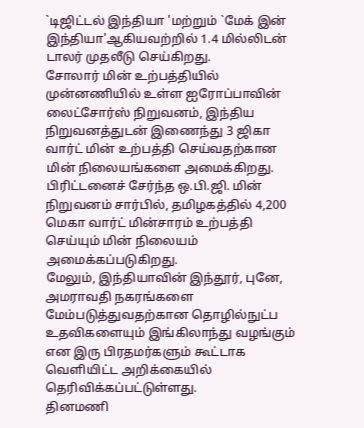`டிஜிட்டல் இந்தியா 'மற்றும் `மேக் இன் இந்தியா'ஆகியவற்றில் 1.4 மில்லிடன் டாலர் முதலீடு செய்கிறது.
சோலார் மின் உற்பத்தியில் முன்னணியில் உள்ள ஐரோப்பாவின் லைட்சோர்ஸ் நிறுவனம், இந்திய நிறுவனத்துடன் இணைந்து 3 ஜிகா வார்ட் மின் உற்பத்தி செய்வதற்கான மின் நிலையங்களை அமைக்கிறது.
பிரிட்டனைச் சேர்ந்த ஒ.பி.ஜி. மின் நிறுவனம் சார்பில், தமிழகத்தில் 4,200 மெகா வார்ட் மின்சாரம் உற்பத்தி செய்யும் மின் நிலையம் அமைக்கப்படுகிறது.
மேலும், இந்தியாவின் இந்தூர், புனே, அமராவதி நகரங்களை மேம்படுத்துவதற்கான தொழில்நுட்ப உதவிகளையும் இங்கிலாந்து வழங்கும் என இரு பிரதமர்களும் கூட்டாக வெளியிட்ட அறிக்கையில் தெரிவிக்கப்பட்டுள்ளது.
தினமணி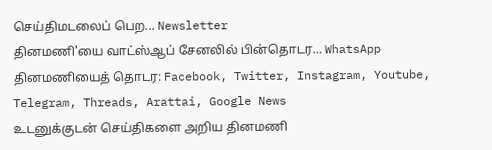செய்திமடலைப் பெற... Newsletter
தினமணி'யை வாட்ஸ்ஆப் சேனலில் பின்தொடர... WhatsApp
தினமணியைத் தொடர: Facebook, Twitter, Instagram, Youtube, Telegram, Threads, Arattai, Google News
உடனுக்குடன் செய்திகளை அறிய தினமணி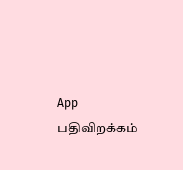App பதிவிறக்கம்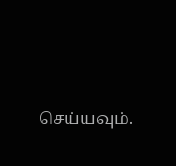செய்யவும்.